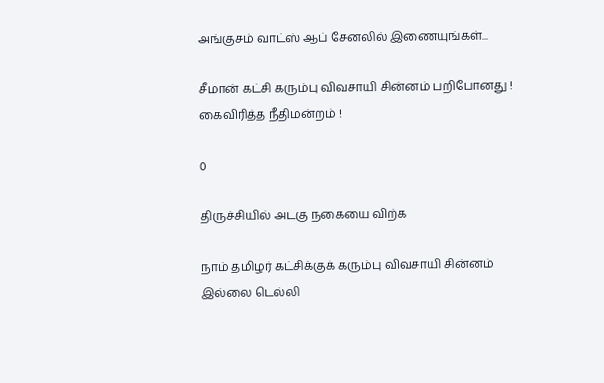அங்குசம் வாட்ஸ் ஆப் சேனலில் இணையுங்கள்...

சீமான் கட்சி கரும்பு விவசாயி சின்னம் பறிபோனது ! கைவிரித்த நீதிமன்றம் !

0

திருச்சியில் அடகு நகையை விற்க

நாம் தமிழர் கட்சிக்குக் கரும்பு விவசாயி சின்னம் இல்லை டெல்லி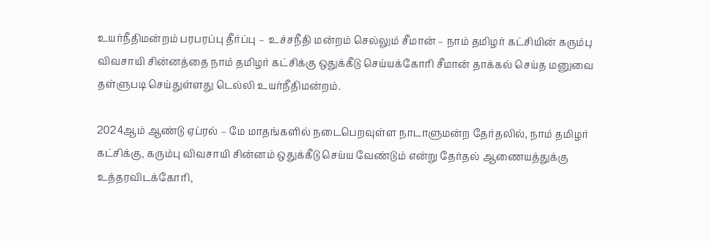உயர்நீதிமன்றம் பரபரப்பு தீர்ப்பு –  உச்சநீதி மன்றம் செல்லும் சீமான் – நாம் தமிழர் கட்சியின் கரும்பு விவசாயி சின்னத்தை நாம் தமிழர் கட்சிக்கு ஒதுக்கீடு செய்யக்கோரி சீமான் தாக்கல் செய்த மனுவை தள்ளுபடி செய்துள்ளது டெல்லி உயர்நீதிமன்றம்.

2024ஆம் ஆண்டு ஏப்ரல் – மே மாதங்களில் நடைபெறவுள்ள நாடாளுமன்ற தேர்தலில், நாம் தமிழர் கட்சிக்கு, கரும்பு விவசாயி சின்னம் ஒதுக்கீடு செய்ய வேண்டும் என்று தேர்தல் ஆணையத்துக்கு உத்தரவிடக்கோரி,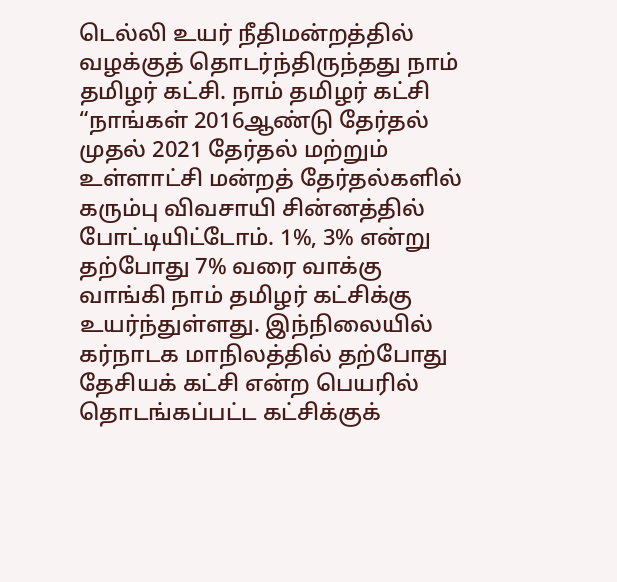டெல்லி உயர் நீதிமன்றத்தில் வழக்குத் தொடர்ந்திருந்தது நாம் தமிழர் கட்சி. நாம் தமிழர் கட்சி “நாங்கள் 2016ஆண்டு தேர்தல் முதல் 2021 தேர்தல் மற்றும் உள்ளாட்சி மன்றத் தேர்தல்களில் கரும்பு விவசாயி சின்னத்தில் போட்டியிட்டோம். 1%, 3% என்று தற்போது 7% வரை வாக்கு வாங்கி நாம் தமிழர் கட்சிக்கு உயர்ந்துள்ளது. இந்நிலையில் கர்நாடக மாநிலத்தில் தற்போது தேசியக் கட்சி என்ற பெயரில் தொடங்கப்பட்ட கட்சிக்குக்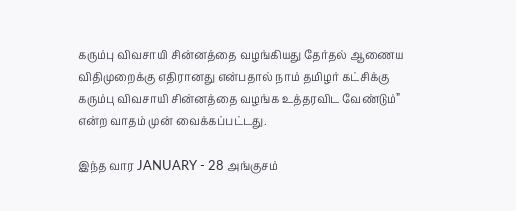கரும்பு விவசாயி சின்னத்தை வழங்கியது தேர்தல் ஆணைய விதிமுறைக்கு எதிரானது என்பதால் நாம் தமிழர் கட்சிக்கு கரும்பு விவசாயி சின்னத்தை வழங்க உத்தரவிட வேண்டும்” என்ற வாதம் முன் வைக்கப்பட்டது.

இந்த வார JANUARY - 28 அங்குசம்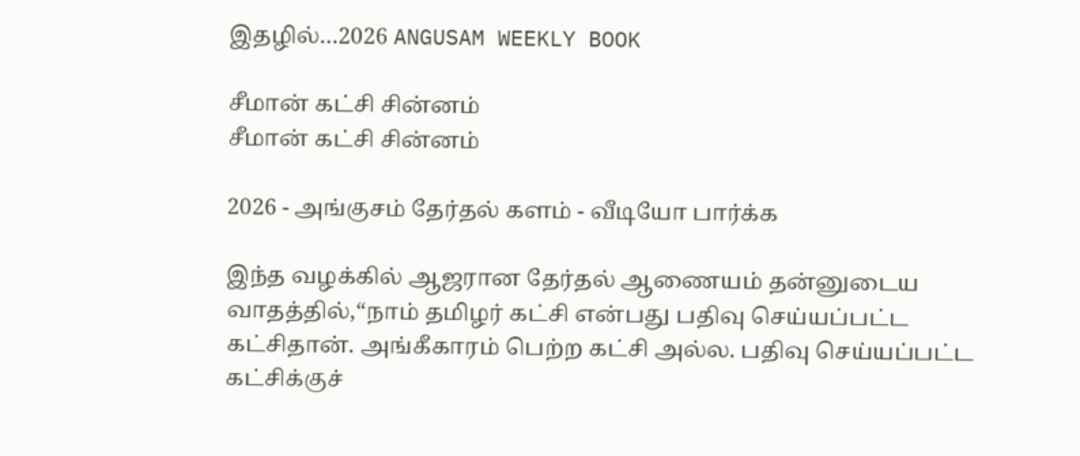இதழில்…2026 ANGUSAM WEEKLY BOOK

சீமான் கட்சி சின்னம்
சீமான் கட்சி சின்னம்

2026 - அங்குசம் தேர்தல் களம் - வீடியோ பார்க்க

இந்த வழக்கில் ஆஜரான தேர்தல் ஆணையம் தன்னுடைய வாதத்தில்,“நாம் தமிழர் கட்சி என்பது பதிவு செய்யப்பட்ட கட்சிதான். அங்கீகாரம் பெற்ற கட்சி அல்ல. பதிவு செய்யப்பட்ட கட்சிக்குச்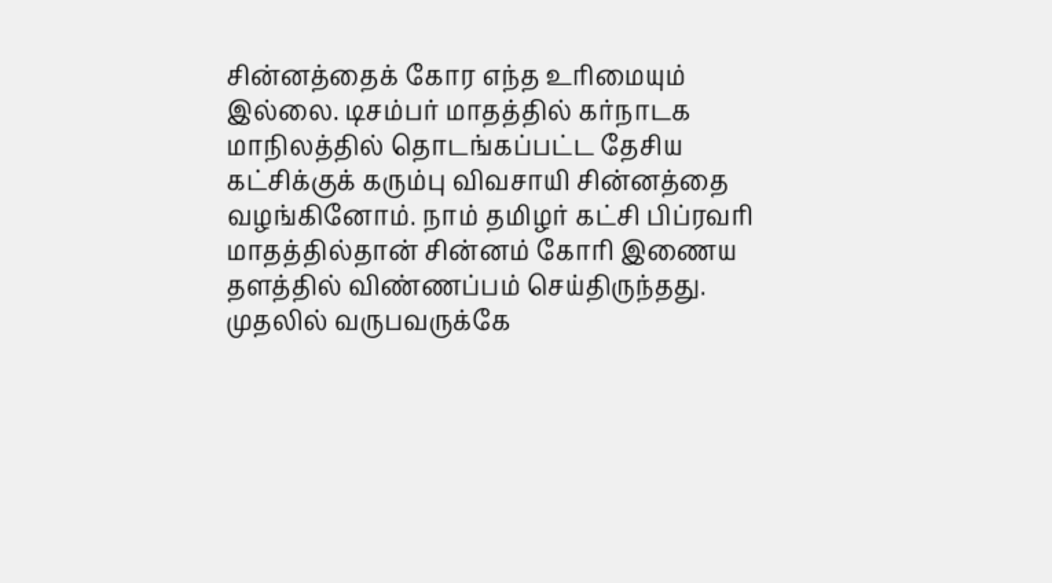சின்னத்தைக் கோர எந்த உரிமையும் இல்லை. டிசம்பர் மாதத்தில் கர்நாடக மாநிலத்தில் தொடங்கப்பட்ட தேசிய கட்சிக்குக் கரும்பு விவசாயி சின்னத்தை வழங்கினோம். நாம் தமிழர் கட்சி பிப்ரவரி மாதத்தில்தான் சின்னம் கோரி இணைய தளத்தில் விண்ணப்பம் செய்திருந்தது. முதலில் வருபவருக்கே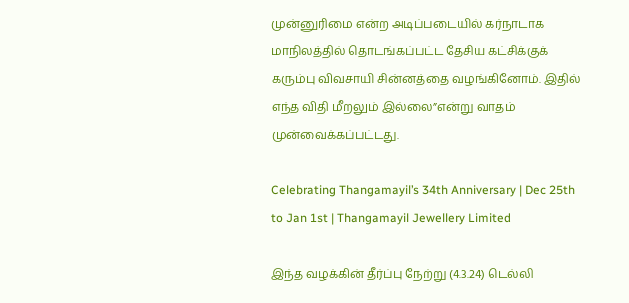முன்னுரிமை என்ற அடிப்படையில் கர்நாடாக மாநிலத்தில் தொடங்கப்பட்ட தேசிய கட்சிக்குக் கரும்பு விவசாயி சின்னத்தை வழங்கினோம். இதில் எந்த விதி மீறலும் இல்லை”என்று வாதம் முன்வைக்கப்பட்டது.

Celebrating Thangamayil’s 34th Anniversary | Dec 25th to Jan 1st | Thangamayil Jewellery Limited

இந்த வழக்கின் தீர்ப்பு நேற்று (4.3.24) டெல்லி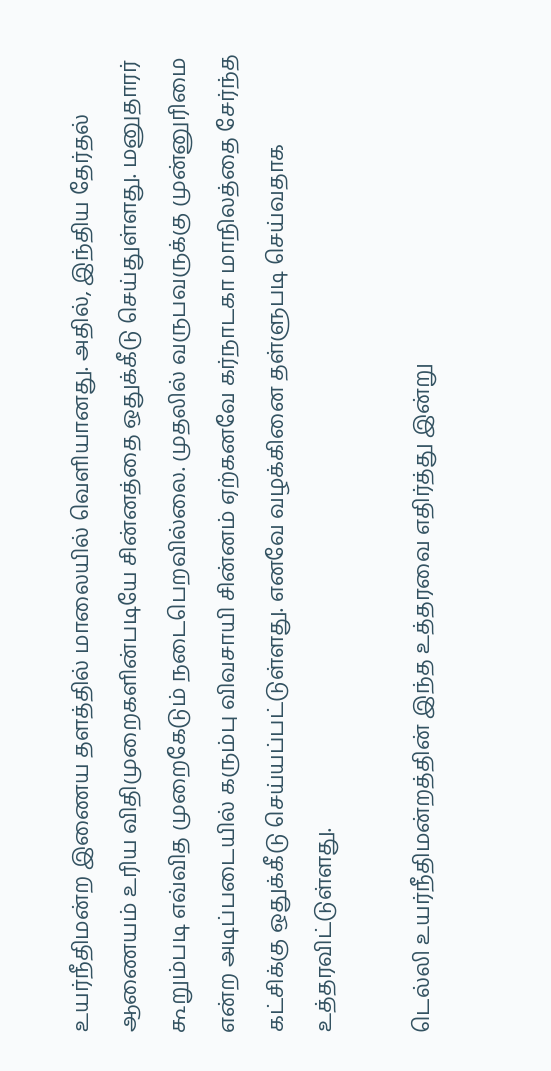உயர்நீதிமன்ற இணைய தளத்தில் மாலையில் வெளியானது. அதில், இந்திய தேர்தல் ஆணையம் உரிய விதிமுறைகளின்படியே சின்னத்தை ஒதுக்கீடு செய்துள்ளது. மனுதாரர் கூறும்படி எவ்வித முறைகேடும் நடைபெறவில்லை. முதலில் வருபவருக்கு முன்னுரிமை என்ற அடிப்படையில் கரும்பு விவசாயி சின்னம் ஏற்கனவே கர்நாடகா மாநிலத்தை சேர்ந்த கட்சிக்கு ஒதுக்கீடு செய்யப்பட்டுள்ளது. எனவே வழக்கினை தள்ளுபடி செய்வதாக உத்தரவிட்டுள்ளது.

டெல்லி உயர்நீதிமன்றத்தின் இந்த உத்தரவை எதிர்த்து இன்று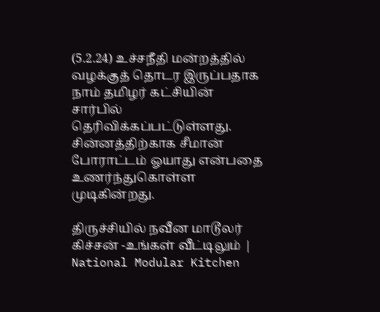(5.2.24) உச்சநீதி மன்றத்தில் வழக்குத் தொடர இருப்பதாக நாம் தமிழர் கட்சியின் சார்பில் தெரிவிக்கப்பட்டுள்ளது. சின்னத்திற்காக சீமான் போராட்டம் ஓயாது என்பதை உணர்ந்துகொள்ள முடிகின்றது.

திருச்சியில் நவீன மாடூலர் கிச்சன் -உங்கள் வீட்டிலும் | National Modular Kitchen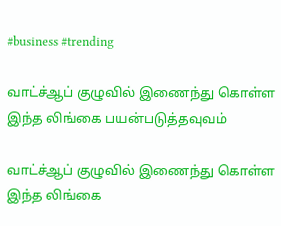#business #trending

வாட்ச்ஆப் குழுவில் இணைந்து கொள்ள இந்த லிங்கை பயன்படுத்தவுவம்

வாட்ச்ஆப் குழுவில் இணைந்து கொள்ள இந்த லிங்கை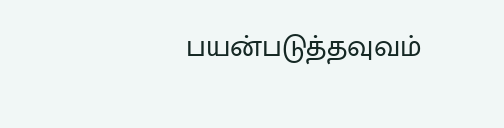பயன்படுத்தவுவம்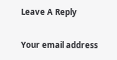Leave A Reply

Your email address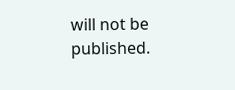will not be published.